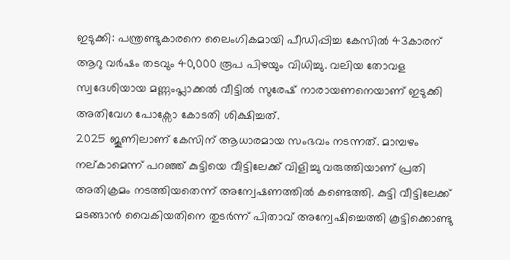ഇടുക്കി: പന്ത്രണ്ടുകാരനെ ലൈംഗികമായി പീഡിപ്പിച്ച കേസിൽ 43കാരന് ആറു വർഷം തടവും 40,000 രൂപ പിഴയും വിധിച്ചു. വലിയ തോവള സ്വദേശിയായ മണ്ണംപ്ലാക്കൽ വീട്ടിൽ സുരേഷ് നാരായണനെയാണ് ഇടുക്കി അതിവേഗ പോക്സോ കോടതി ശിക്ഷിച്ചത്.
2025 ജൂണിലാണ് കേസിന് ആധാരമായ സംഭവം നടന്നത്. മാമ്പഴം നല്കാമെന്ന് പറഞ്ഞ് കുട്ടിയെ വീട്ടിലേക്ക് വിളിച്ചു വരുത്തിയാണ് പ്രതി അതിക്രമം നടത്തിയതെന്ന് അന്വേഷണത്തിൽ കണ്ടെത്തി. കുട്ടി വീട്ടിലേക്ക് മടങ്ങാൻ വൈകിയതിനെ തുടർന്ന് പിതാവ് അന്വേഷിച്ചെത്തി കൂട്ടിക്കൊണ്ടു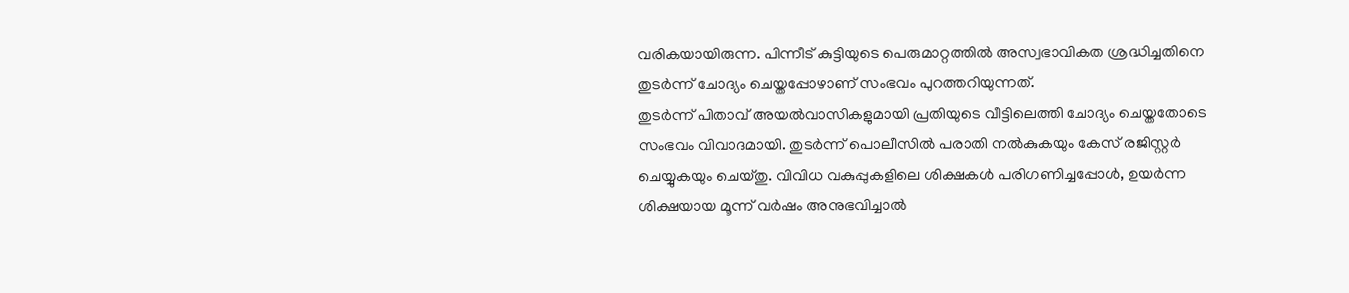വരികയായിരുന്ന. പിന്നീട് കുട്ടിയുടെ പെരുമാറ്റത്തിൽ അസ്വഭാവികത ശ്രദ്ധിച്ചതിനെ തുടർന്ന് ചോദ്യം ചെയ്തപ്പോഴാണ് സംഭവം പുറത്തറിയുന്നത്.
തുടർന്ന് പിതാവ് അയൽവാസികളുമായി പ്രതിയുടെ വീട്ടിലെത്തി ചോദ്യം ചെയ്തതോടെ സംഭവം വിവാദമായി. തുടർന്ന് പൊലീസിൽ പരാതി നൽകുകയും കേസ് രജിസ്റ്റർ ചെയ്യുകയും ചെയ്തു. വിവിധ വകുപ്പുകളിലെ ശിക്ഷകൾ പരിഗണിച്ചപ്പോൾ, ഉയർന്ന ശിക്ഷയായ മൂന്ന് വർഷം അനുഭവിച്ചാൽ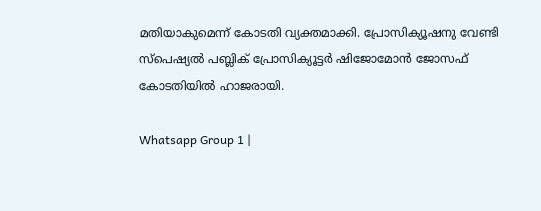മതിയാകുമെന്ന് കോടതി വ്യക്തമാക്കി. പ്രോസിക്യൂഷനു വേണ്ടി സ്പെഷ്യൽ പബ്ലിക് പ്രോസിക്യൂട്ടർ ഷിജോമോൻ ജോസഫ് കോടതിയിൽ ഹാജരായി.

Whatsapp Group 1 |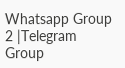Whatsapp Group 2 |Telegram Group